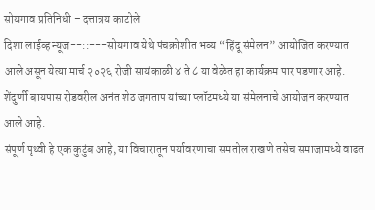सोयगाव प्रतिनिधी – दत्तात्रय काटोले
दिशा लाईव्ह न्यूज--::---सोयगाव येथे पंचक्रोशीत भव्य “हिंदू संमेलन” आयोजित करण्यात आले असून येत्या मार्च २०२६ रोजी सायंकाळी ४ ते ८ या वेळेत हा कार्यक्रम पार पडणार आहे. शेंदुर्णी बायपास रोडवरील अनंत शेठ जगताप यांच्या प्लॉटमध्ये या संमेलनाचे आयोजन करण्यात आले आहे.
संपूर्ण पृथ्वी हे एक कुटुंब आहे, या विचारातून पर्यावरणाचा समतोल राखणे तसेच समाजामध्ये वाढत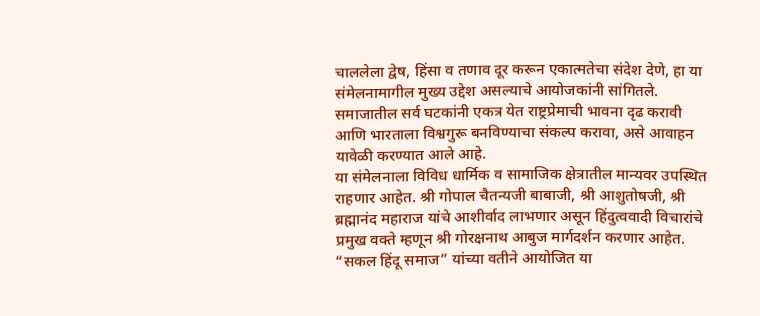चाललेला द्वेष, हिंसा व तणाव दूर करून एकात्मतेचा संदेश देणे, हा या संमेलनामागील मुख्य उद्देश असल्याचे आयोजकांनी सांगितले. समाजातील सर्व घटकांनी एकत्र येत राष्ट्रप्रेमाची भावना दृढ करावी आणि भारताला विश्वगुरू बनविण्याचा संकल्प करावा, असे आवाहन यावेळी करण्यात आले आहे.
या संमेलनाला विविध धार्मिक व सामाजिक क्षेत्रातील मान्यवर उपस्थित राहणार आहेत. श्री गोपाल चैतन्यजी बाबाजी, श्री आशुतोषजी, श्री ब्रह्मानंद महाराज यांचे आशीर्वाद लाभणार असून हिंदुत्ववादी विचारांचे प्रमुख वक्ते म्हणून श्री गोरक्षनाथ आबुज मार्गदर्शन करणार आहेत.
“सकल हिंदू समाज” यांच्या वतीने आयोजित या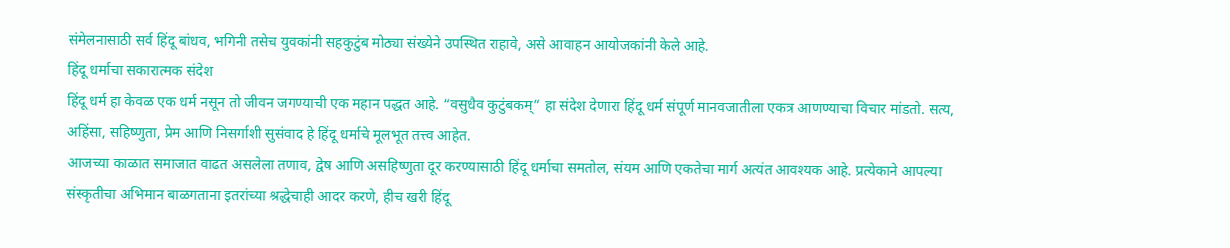संमेलनासाठी सर्व हिंदू बांधव, भगिनी तसेच युवकांनी सहकुटुंब मोठ्या संख्येने उपस्थित राहावे, असे आवाहन आयोजकांनी केले आहे.
हिंदू धर्माचा सकारात्मक संदेश
हिंदू धर्म हा केवळ एक धर्म नसून तो जीवन जगण्याची एक महान पद्धत आहे. “वसुधैव कुटुंबकम्” हा संदेश देणारा हिंदू धर्म संपूर्ण मानवजातीला एकत्र आणण्याचा विचार मांडतो. सत्य, अहिंसा, सहिष्णुता, प्रेम आणि निसर्गाशी सुसंवाद हे हिंदू धर्माचे मूलभूत तत्त्व आहेत.
आजच्या काळात समाजात वाढत असलेला तणाव, द्वेष आणि असहिष्णुता दूर करण्यासाठी हिंदू धर्माचा समतोल, संयम आणि एकतेचा मार्ग अत्यंत आवश्यक आहे. प्रत्येकाने आपल्या संस्कृतीचा अभिमान बाळगताना इतरांच्या श्रद्धेचाही आदर करणे, हीच खरी हिंदू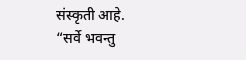संस्कृती आहे.
“सर्वे भवन्तु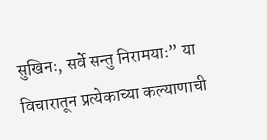सुखिनः, सर्वे सन्तु निरामयाः” या विचारातून प्रत्येकाच्या कल्याणाची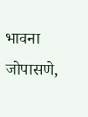भावना जोपासणे,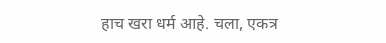हाच खरा धर्म आहे. चला, एकत्र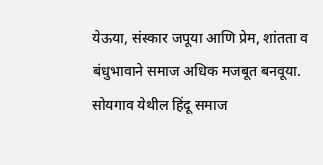येऊया, संस्कार जपूया आणि प्रेम, शांतता व बंधुभावाने समाज अधिक मजबूत बनवूया.
सोयगाव येथील हिंदू समाज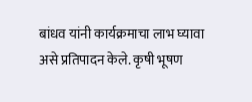बांधव यांनी कार्यक्रमाचा लाभ घ्यावा असे प्रतिपादन केले. कृषी भूषण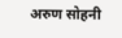अरुण सोहनी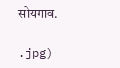सोयगाव.

.jpg)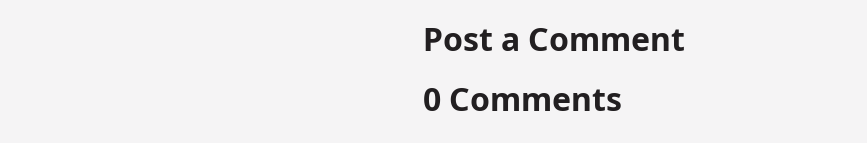Post a Comment
0 Comments